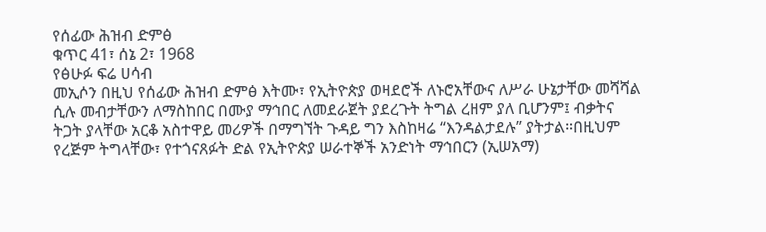የሰፊው ሕዝብ ድምፅ
ቁጥር 41፣ ሰኔ 2፣ 1968
የፅሁፉ ፍሬ ሀሳብ
መኢሶን በዚህ የሰፊው ሕዝብ ድምፅ እትሙ፣ የኢትዮጵያ ወዛደሮች ለኑሮአቸውና ለሥራ ሁኔታቸው መሻሻል ሲሉ መብታቸውን ለማስከበር በሙያ ማኅበር ለመደራጀት ያደረጉት ትግል ረዘም ያለ ቢሆንም፤ ብቃትና ትጋት ያላቸው አርቆ አስተዋይ መሪዎች በማግኘት ጉዳይ ግን እስከዛሬ “እንዳልታደሉ” ያትታል።በዚህም የረጅም ትግላቸው፣ የተጎናጸፉት ድል የኢትዮጵያ ሠራተኞች አንድነት ማኅበርን (ኢሠአማ)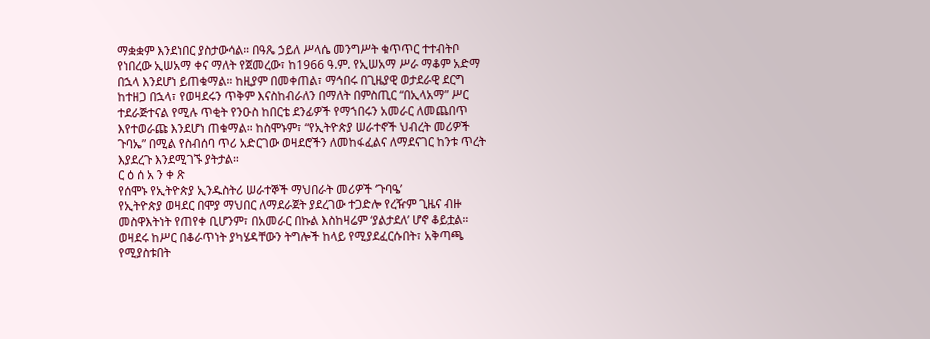ማቋቋም እንደነበር ያስታውሳል። በዓጼ ኃይለ ሥላሴ መንግሥት ቁጥጥር ተተብትቦ የነበረው ኢሠአማ ቀና ማለት የጀመረው፣ ከ1966 ዓ.ም. የኢሠአማ ሥራ ማቆም አድማ በኋላ እንደሆነ ይጠቁማል። ከዚያም በመቀጠል፣ ማኅበሩ በጊዜያዊ ወታደራዊ ደርግ ከተዘጋ በኋላ፣ የወዛደሩን ጥቅም እናስከብራለን በማለት በምስጢር “በኢላአማ” ሥር ተደራጅተናል የሚሉ ጥቂት የንዑስ ከበርቴ ደንፊዎች የማኀበሩን አመራር ለመጨበጥ እየተወራጩ እንደሆነ ጠቁማል። ከስሞኑም፣ “የኢትዮጵያ ሠራተኖች ህብረት መሪዎች ጉባኤ” በሚል የስብሰባ ጥሪ አድርገው ወዛደሮችን ለመከፋፈልና ለማደናገር ከንቱ ጥረት እያደረጉ እንደሚገኙ ያትታል።
ር ዕ ሰ አ ን ቀ ጽ
የሰሞኑ የኢትዮጵያ ኢንዱስትሪ ሠራተኞች ማህበራት መሪዎች ‘ጉባዔ’
የኢትዮጵያ ወዛደር በሞያ ማህበር ለማደራጀት ያደረገው ተጋድሎ የረዥም ጊዜና ብዙ መስዋእትነት የጠየቀ ቢሆንም፣ በአመራር በኩል እስከዛሬም ‘ያልታደለ’ ሆኖ ቆይቷል። ወዛደሩ ከሥር በቆራጥነት ያካሄዳቸውን ትግሎች ከላይ የሚያደፈርሱበት፣ አቅጣጫ የሚያስቱበት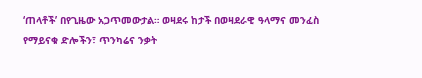‘ጠላቶች’ በየጊዜው አጋጥመውታል። ወዛደሩ ከታች በወዛደራዊ ዓላማና መንፈስ የማይናቁ ድሎችን፣ ጥንካሬና ንቃት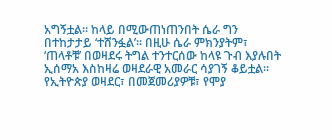አግኝቷል። ከላይ በሚውጠነጠንበት ሴራ ግን በተከታታይ ‘ተሸንፏል’። በዚሁ ሴራ ምክንያትም፣ ‘ጠላቶቹ’ በወዛደሩ ትግል ተንተርሰው ከላዩ ጉብ እያሉበት ኢሰማአ እስከዛሬ ወዛደራዊ አመራር ሳያገኝ ቆይቷል።
የኢትዮጵያ ወዛደር፣ በመጀመሪያዎቹ፣ የሞያ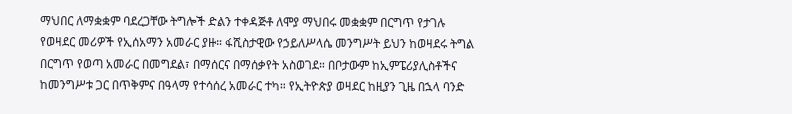ማህበር ለማቋቋም ባደረጋቸው ትግሎች ድልን ተቀዳጅቶ ለሞያ ማህበሩ መቋቋም በርግጥ የታገሉ የወዛደር መሪዎች የኢሰአማን አመራር ያዙ። ፋሺስታዊው የኃይለሥላሴ መንግሥት ይህን ከወዛደሩ ትግል በርግጥ የወጣ አመራር በመግደል፣ በማሰርና በማሰቃየት አስወገደ። በቦታውም ከኢምፔሪያሊስቶችና ከመንግሥቱ ጋር በጥቅምና በዓላማ የተሳሰረ አመራር ተካ። የኢትዮጵያ ወዛደር ከዚያን ጊዜ በኋላ ባንድ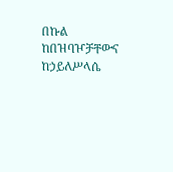በኩል ከበዝባዦቻቸውና ከኃይለሥላሴ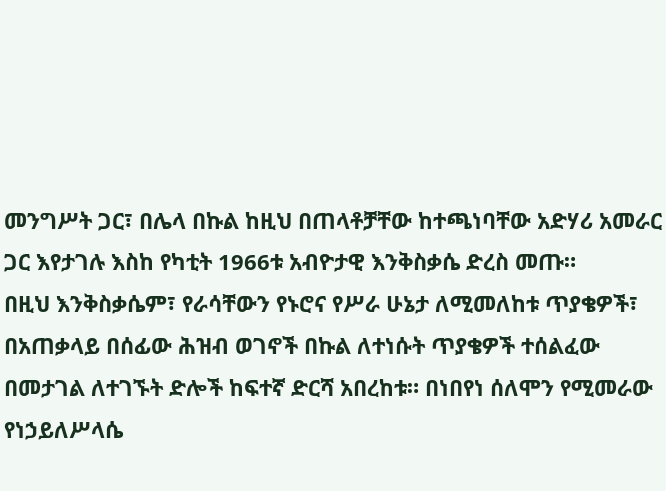መንግሥት ጋር፣ በሌላ በኩል ከዚህ በጠላቶቻቸው ከተጫነባቸው አድሃሪ አመራር ጋር እየታገሉ እስከ የካቲት 1966ቱ አብዮታዊ እንቅስቃሴ ድረስ መጡ።
በዚህ እንቅስቃሴም፣ የራሳቸውን የኑሮና የሥራ ሁኔታ ለሚመለከቱ ጥያቄዎች፣ በአጠቃላይ በሰፊው ሕዝብ ወገኖች በኩል ለተነሱት ጥያቄዎች ተሰልፈው በመታገል ለተገኙት ድሎች ከፍተኛ ድርሻ አበረከቱ። በነበየነ ሰለሞን የሚመራው የነኃይለሥላሴ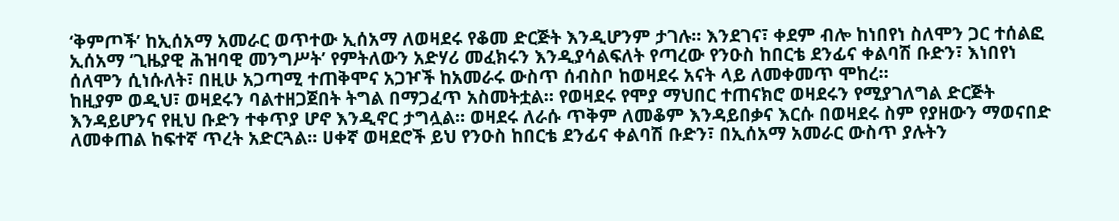‘ቅምጦች’ ከኢሰአማ አመራር ወጥተው ኢሰአማ ለወዛደሩ የቆመ ድርጅት እንዲሆንም ታገሉ። እንደገና፣ ቀደም ብሎ ከነበየነ ስለሞን ጋር ተሰልፎ ኢሰአማ ‘ጊዜያዊ ሕዝባዊ መንግሥት’ የምትለውን አድሃሪ መፈክሩን እንዲያሳልፍለት የጣረው የንዑስ ከበርቴ ደንፊና ቀልባሽ ቡድን፣ እነበየነ ሰለሞን ሲነሱለት፣ በዚሁ አጋጣሚ ተጠቅሞና አጋዦች ከአመራሩ ውስጥ ሰብስቦ ከወዛደሩ አናት ላይ ለመቀመጥ ሞከረ።
ከዚያም ወዲህ፣ ወዛደሩን ባልተዘጋጀበት ትግል በማጋፈጥ አስመትቷል። የወዛደሩ የሞያ ማህበር ተጠናክሮ ወዛደሩን የሚያገለግል ድርጅት እንዳይሆንና የዚህ ቡድን ተቀጥያ ሆኖ እንዲኖር ታግሏል። ወዛደሩ ለራሱ ጥቅም ለመቆም እንዳይበቃና እርሱ በወዛደሩ ስም የያዘውን ማወናበድ ለመቀጠል ከፍተኛ ጥረት አድርጓል። ሀቀኛ ወዛደሮች ይህ የንዑስ ከበርቴ ደንፊና ቀልባሽ ቡድን፣ በኢሰአማ አመራር ውስጥ ያሉትን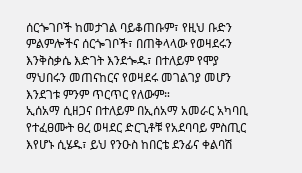ሰርጐገቦች ከመታገል ባይቆጠቡም፣ የዚህ ቡድን ምልምሎችና ሰርጐገቦች፣ በጠቅላላው የወዛደሩን እንቅስቃሴ እድገት እንደጐዱ፣ በተለይም የሞያ ማህበሩን መጠናከርና የወዛደሩ መገልገያ መሆን እንደገቱ ምንም ጥርጥር የለውም።
ኢሰአማ ሲዘጋና በተለይም በኢሰአማ አመራር አካባቢ የተፈፀሙት ፀረ ወዛደር ድርጊቶቹ የአደባባይ ምስጢር እየሆኑ ሲሄዱ፣ ይህ የንዑስ ከበርቴ ደንፊና ቀልባሽ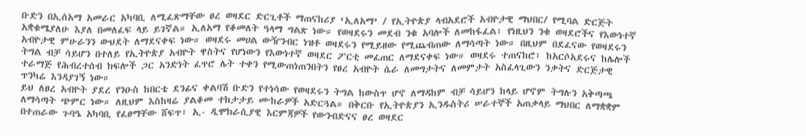ቡድን በኢሰአማ አመራር አካባቢ ለሚፈጽማቸው ፀረ ወዛደር ድርጊቶች ማጠናከሪያ ‘ኢለአማ’ / የኢትዮጵያ ላብአደሮች አብዮታዊ ማህበር/ የሚባል ድርጅት አቋቁሜያለሁ እያለ በመለፈፍ ላይ ይገኛል። ኢለአማ የቆመለት ዓላማ ግልጽ ነው። የወዛደሩን መደብ ንቁ አባሎች ለመከፋፈል፣ የነዚህን ንቁ ወዛደሮችና የእውነተኛ አብዮታዊ ምሁራንን ውህደት ለማደናቀፍ ነው። ወዛደሩ መሀል ውዥንብር ነዝቶ ወዛደሩን የሚይዘው የሚጨብጠው ለማሳጣት ነው። በዚህም በደፈናው የወዛደሩን ትግል ብቻ ሳይሆን በተለይ የኢትዮጵያ አብዮት ዋስትና የሆነውን የእውነተኛ ወዛደር ፖርቲ መፈጠር ለማደናቀፍ ነው። ወዛደሩ ተጠናከሮ፣ ከአርሶአደሩና ከሌሎች ተራማጅ የሕብረተሰብ ክፍሎች ጋር አንድነት ፈጥሮ ሌት ተቀን የሚውጠነጠንበትን የፀረ አብዮት ሴራ ለመግታትና ለመምታት አስፈላጊውን ንቃትና ድርጅታዊ ጥንካሬ እንዳያገኝ ነው።
ይህ ለፀረ አብዮት ያደረ የንዑስ ከበርቴ ደንፊና ቀልባሽ ቡድን የተነሳው የወዛደሩን ትግል ከውስጥ ሆኖ ለማዳከም ብቻ ሳይሆን ከላይ ሆኖም ትግሉን አቅጣጫ ለማሳጣት ጭምር ነው። ለዚህም እስከዛሬ ያልቆመ ተከታታይ ሙከራዎች አድርጓል። በቅርቡ የኢትዮጵያን ኢንዱስትሪ ሠራተኞች አጠቃላይ ማህበር ለማቋቋም በተጠራው ጉባዔ አካባቢ የፈፀማቸው ሸፍጥ፣ ኢ- ዲሞክራሲያዊ እርምጃዎች የውንብድናና ፀረ ወዛደር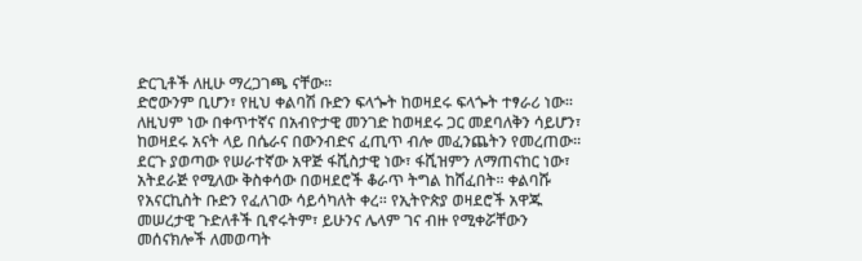ድርጊቶች ለዚሁ ማረጋገጫ ናቸው።
ድሮውንም ቢሆን፣ የዚህ ቀልባሽ ቡድን ፍላጐት ከወዛደሩ ፍላጐት ተፃራሪ ነው። ለዚህም ነው በቀጥተኛና በአብዮታዊ መንገድ ከወዛደሩ ጋር መደባለቅን ሳይሆን፣ ከወዛደሩ አናት ላይ በሴራና በውንብድና ፈጢጥ ብሎ መፈንጨትን የመረጠው። ደርጉ ያወጣው የሠራተኛው አዋጅ ፋሺስታዊ ነው፣ ፋሺዝምን ለማጠናከር ነው፣ አትደራጅ የሚለው ቅስቀሳው በወዛደሮች ቆራጥ ትግል ከሸፈበት። ቀልባሹ የአናርኪስት ቡድን የፈለገው ሳይሳካለት ቀረ። የኢትዮጵያ ወዛደሮች አዋጁ መሠረታዊ ጉድለቶች ቢኖሩትም፣ ይሁንና ሌላም ገና ብዙ የሚቀሯቸውን መሰናክሎች ለመወጣት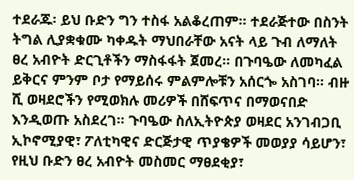ተደራጁ፡ ይህ ቡድን ግን ተስፋ አልቆረጠም። ተደራጅተው በስንት ትግል ሊያቋቁሙ ካቀዱት ማህበራቸው አናት ላይ ጉብ ለማለት ፀረ አብዮት ድርጊቶችን ማስፋፋት ጀመረ። በጉባዔው ለመካፈል ይቅርና ምንም ቦታ የማይሰሩ ምልምሎቹን አሰርጐ አስገባ። ብዙ ሺ ወዛደሮችን የሚወክሉ መሪዎች በሸፍጥና በማወናበድ እንዲወጡ አስደረገ። ጉባዔው ስለኢትዮጵያ ወዛደር አንገብጋቢ ኢኮኖሚያዊ፣ ፖለቲካዊና ድርጅታዊ ጥያቄዎች መወያያ ሳይሆን፣ የዚህ ቡድን ፀረ አብዮት መስመር ማፀደቂያ፣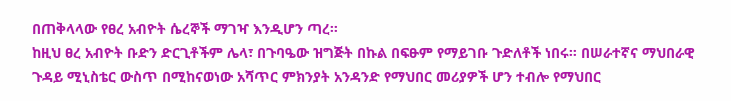በጠቅላላው የፀረ አብዮት ሴረኞች ማገዣ እንዲሆን ጣረ።
ከዚህ ፀረ አብዮት ቡድን ድርጊቶችም ሌላ፣ በጉባዔው ዝግጅት በኩል በፍፁም የማይገቡ ጉድለቶች ነበሩ። በሠራተኛና ማህበራዊ ጉዳይ ሚኒስቴር ውስጥ በሚከናወነው አሻጥር ምክንያት አንዳንድ የማህበር መሪያዎች ሆን ተብሎ የማህበር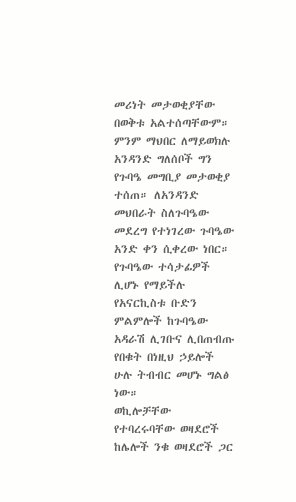መሪነት መታወቂያቸው በወቅቱ አልተሰጣቸውም። ምንም ማህበር ለማይወክሉ አንዳንድ ግለሰቦች ግን የጉባዔ መግቢያ መታወቂያ ተሰጠ። ለአንዳንድ መህበራት ስለጉባዔው መደረግ የተነገረው ጉባዔው አንድ ቀን ሲቀረው ነበር። የጉባዔው ተሳታፊዎች ሊሆኑ የማይችሉ የአናርኪስቱ ቡድን ምልምሎች ከጉባዔው አዳራሽ ሊገቡና ሊበጠብጡ የበቁት በነዚህ ኃይሎች ሁሉ ትብብር መሆኑ ግልፅ ነው።
ወኪሎቻቸው የተባረሩባቸው ወዛደሮች ከሌሎች ንቁ ወዛደሮች ጋር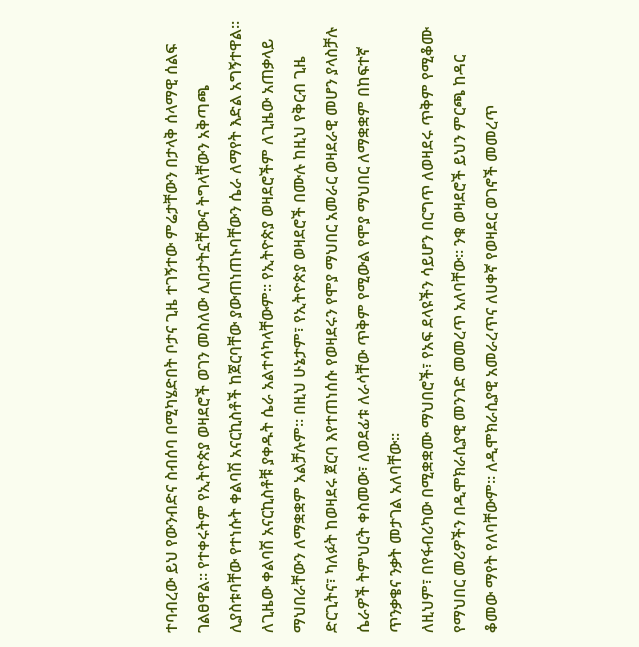ተባብረው ይህ የውንብድና ስብሰባ በሚካሄድበት ቦታና ጊዜ ተገኝተው ምሬታቸውን በታላቅ ሰላማዊ ሰልፍ ገልፀዋል። የተቀሩትም የኢትዮጵያ ወዛደሮች ወገን መስለው ሊበታትኗቸውና ትግላቸውን አቅጣጫ ሊያስቱባቸው የተነሱት ቀልባሽ አናርኪስቶች ከጀርባቸው ያውጠነጠኑባቸውን ሴራ ለማየት እድል አግኝተዋል። ለጊዜው ቀልባሽ አናርኪስቶቹ ያቀዱት ሴራ አልተሳካላቸውም። የኢትዮጵያ ወዛደሮችም ለጊዜው አጠቃላይ ማህበራቸውን ለማቋቋም አልቻሉም። በዚህ ሁኔታም፣ የኢትዮጵያ ወዛደሮች በሙሉ ከዚህ የቅርብ ጊዜ ድርጊትና፣ ካለፉት ከወዛደሩ ጀርባ እየተጠነሰሱ የወዛደሩን የሞያ ማህበር አመራር ወዛደራዊ መሆን ያላስቻሉ ሴራዎች ትምህርት ቀስመው፣ ለወደፊቱ ለራሳቸው ጥቅም የሚውል የሞያ ማህበር ለማቋቋም በከፍተኛ ጥንቃቄና ንቃት መታገል አለባቸው።
ለዚህም፣ በየፋብሪካው በሚቋቋሙ ማህበሮች፣ የአፍ ደላዩችን ሳይሆን በርግጥ ለወዛደሩ ጥቅም የሚቆሙ የማህበር መሪዎችን በዲሞክራሲያዊ መንገድ መመረጥ አለባቸው። ንቁ ወዛደሮች ይህን ምርጫ ከዳር ቆመው ማየት የለባቸውም። ለዲሞክራሲያዊ አመራረጥና ለሀቀኛ የወዛደር ወገኖች መመረጥ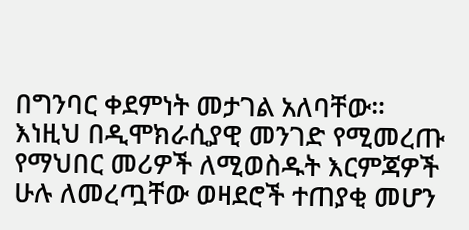በግንባር ቀደምነት መታገል አለባቸው። እነዚህ በዲሞክራሲያዊ መንገድ የሚመረጡ የማህበር መሪዎች ለሚወስዱት እርምጃዎች ሁሉ ለመረጧቸው ወዛደሮች ተጠያቂ መሆን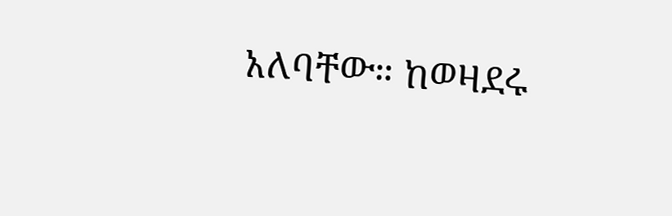አለባቸው። ከወዛደሩ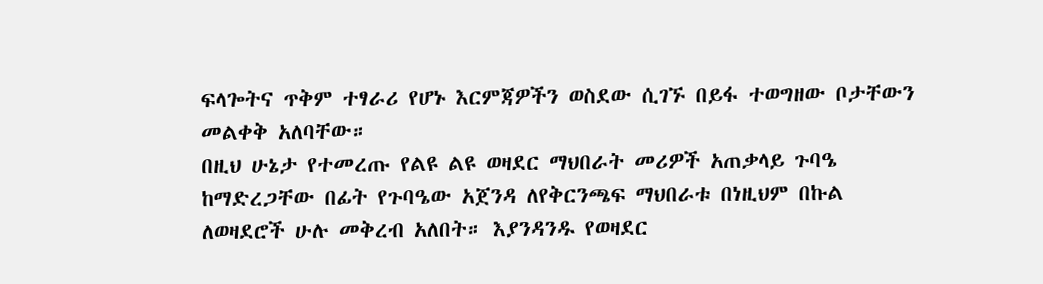ፍላጐትና ጥቅም ተፃራሪ የሆኑ እርምጃዎችን ወስደው ሲገኙ በይፋ ተወግዘው ቦታቸውን መልቀቅ አለባቸው።
በዚህ ሁኔታ የተመረጡ የልዩ ልዩ ወዛደር ማህበራት መሪዎች አጠቃላይ ጉባዔ ከማድረጋቸው በፊት የጉባዔው አጀንዳ ለየቅርንጫፍ ማህበራቱ በነዚህም በኩል ለወዛደሮች ሁሉ መቅረብ አለበት። እያንዳንዱ የወዛደር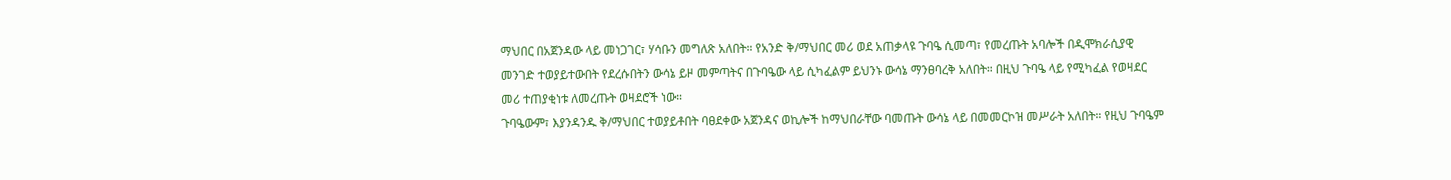ማህበር በአጀንዳው ላይ መነጋገር፣ ሃሳቡን መግለጽ አለበት። የአንድ ቅ/ማህበር መሪ ወደ አጠቃላዩ ጉባዔ ሲመጣ፣ የመረጡት አባሎች በዲሞክራሲያዊ መንገድ ተወያይተውበት የደረሱበትን ውሳኔ ይዞ መምጣትና በጉባዔው ላይ ሲካፈልም ይህንኑ ውሳኔ ማንፀባረቅ አለበት። በዚህ ጉባዔ ላይ የሚካፈል የወዛደር መሪ ተጠያቂነቱ ለመረጡት ወዛደሮች ነው።
ጉባዔውም፣ እያንዳንዱ ቅ/ማህበር ተወያይቶበት ባፀደቀው አጀንዳና ወኪሎች ከማህበራቸው ባመጡት ውሳኔ ላይ በመመርኮዝ መሥራት አለበት። የዚህ ጉባዔም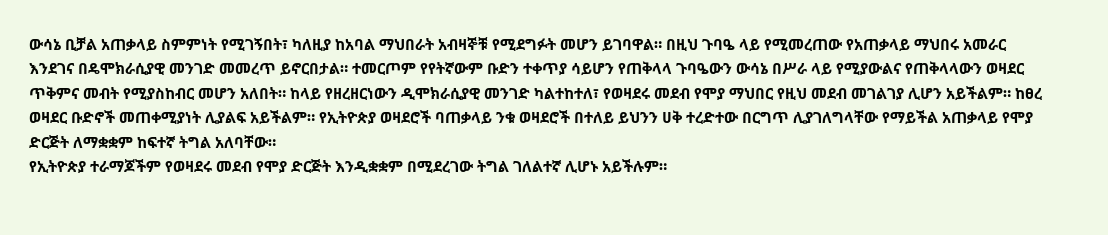ውሳኔ ቢቻል አጠቃላይ ስምምነት የሚገኝበት፣ ካለዚያ ከአባል ማህበራት አብዛኞቹ የሚደግፉት መሆን ይገባዋል። በዚህ ጉባዔ ላይ የሚመረጠው የአጠቃላይ ማህበሩ አመራር እንደገና በዴሞክራሲያዊ መንገድ መመረጥ ይኖርበታል። ተመርጦም የየትኛውም ቡድን ተቀጥያ ሳይሆን የጠቅላላ ጉባዔውን ውሳኔ በሥራ ላይ የሚያውልና የጠቅላላውን ወዛደር ጥቅምና መብት የሚያስከብር መሆን አለበት። ከላይ የዘረዘርነውን ዲሞክራሲያዊ መንገድ ካልተከተለ፣ የወዛደሩ መደብ የሞያ ማህበር የዚህ መደብ መገልገያ ሊሆን አይችልም። ከፀረ ወዛደር ቡድኖች መጠቀሚያነት ሊያልፍ አይችልም። የኢትዮጵያ ወዛደሮች ባጠቃላይ ንቁ ወዛደሮች በተለይ ይህንን ሀቅ ተረድተው በርግጥ ሊያገለግላቸው የማይችል አጠቃላይ የሞያ ድርጅት ለማቋቋም ከፍተኛ ትግል አለባቸው።
የኢትዮጵያ ተራማጆችም የወዛደሩ መደብ የሞያ ድርጅት እንዲቋቋም በሚደረገው ትግል ገለልተኛ ሊሆኑ አይችሉም።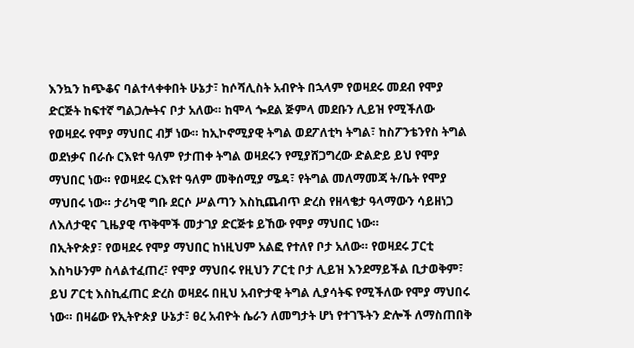እንኳን ከጭቆና ባልተላቀቀበት ሁኔታ፣ ከሶሻሊስት አብዮት በኋላም የወዛደሩ መደብ የሞያ ድርጅት ከፍተኛ ግልጋሎትና ቦታ አለው። ከሞላ ጐደል ጅምላ መደቡን ሊይዝ የሚችለው የወዛደሩ የሞያ ማህበር ብቻ ነው። ከኢኮኖሚያዊ ትግል ወደፖለቲካ ትግል፣ ከስፖንቴንየስ ትግል ወደነቃና በራሱ ርእዩተ ዓለም የታጠቀ ትግል ወዛደሩን የሚያሸጋግረው ድልድይ ይህ የሞያ ማህበር ነው። የወዛደሩ ርእዩተ ዓለም መቅሰሚያ ሜዳ፣ የትግል መለማመጃ ት/ቤት የሞያ ማህበሩ ነው። ታሪካዊ ግቡ ደርሶ ሥልጣን እስኪጨብጥ ድረስ የዘላቄታ ዓላማውን ሳይዘነጋ ለእለታዊና ጊዜያዊ ጥቅሞች መታገያ ድርጅቱ ይኸው የሞያ ማህበር ነው።
በኢትዮጵያ፣ የወዛደሩ የሞያ ማህበር ከነዚህም አልፎ የተለየ ቦታ አለው። የወዛደሩ ፓርቲ እስካሁንም ስላልተፈጠረ፣ የሞያ ማህበሩ የዚህን ፖርቲ ቦታ ሊይዝ እንደማይችል ቢታወቅም፣ ይህ ፖርቲ እስኪፈጠር ድረስ ወዛደሩ በዚህ አብዮታዊ ትግል ሊያሳትፍ የሚችለው የሞያ ማህበሩ ነው። በዛሬው የኢትዮጵያ ሁኔታ፣ ፀረ አብዮት ሴራን ለመግታት ሆነ የተገኙትን ድሎች ለማስጠበቅ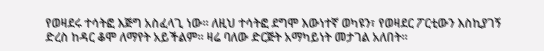የወዛደሩ ተሳትፎ እጅግ አስፈላጊ ነው። ለዚህ ተሳትፎ ደግሞ እውነተኛ ወካዩን፣ የወዛደር ፖርቲውን እስኪያገኝ ድረስ ከዳር ቆሞ ለማየት አይችልም። ዛሬ ባለው ድርጅት አማካይነት መታገል አለበት።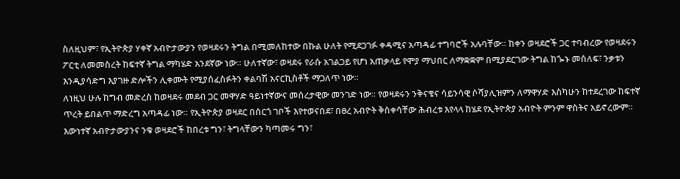ስለዚህም፣ የኢትዮጵያ ሃቀኛ አብዮታውያን የወዛደሩን ትግል በሚመለከተው በኩል ሁለት የሚደጋገፉ ቀዳሚና አጣዳፊ ተግባሮች አሉባቸው። ከቀን ወዛደሮች ጋር ተባብረው የወዛደሩን ፖርቲ ለመመስረት ከፍተኛ ትግል ማካሄድ አንደኛው ነው። ሁለተኛው፣ ወዛደሩ የራሱ አገልጋይ የሆነ አጠቃላይ የሞያ ማህበር ለማቋቋም በሚያደርገው ትግል ከጐኑ መሰለፍ፣ ንቃቱን እንዲያሳድግ እያገዙ ድሎችን ሊቀሙት የሚያሰፈስፉትን ቀልባሽ አናርኪስቶች ማጋለጥ ነው።
ለነዚህ ሁሉ ከግብ መድረስ ከወዛደሩ መደብ ጋር መዋሃድ ዓይነተኛውና መሰረታዊው መንገድ ነው። የወዛደሩን ንቅናቄና ሳይንሳዊ ሶሻያሊዝምን ለማዋሃድ እስካሁን ከተደረገው ከፍተኛ ጥረት ይበልጥ ማድረግ አጣዳፊ ነው። የኢትዮጵያ ወዛደር በሰርጎ ገቦች እየተወናበደ፣ በፀረ አብዮት ቅስቀሳቸው ሕብረቱ እየላላ ከሄደ የኢትዮጵያ አብዮት ምንም ዋስትና አይኖረውም። እውነተኛ አብዮታውያንና ንቁ ወዛደሮች ከበረቱ ግን፣ ትግላቸውን ካጣመሩ ግን፣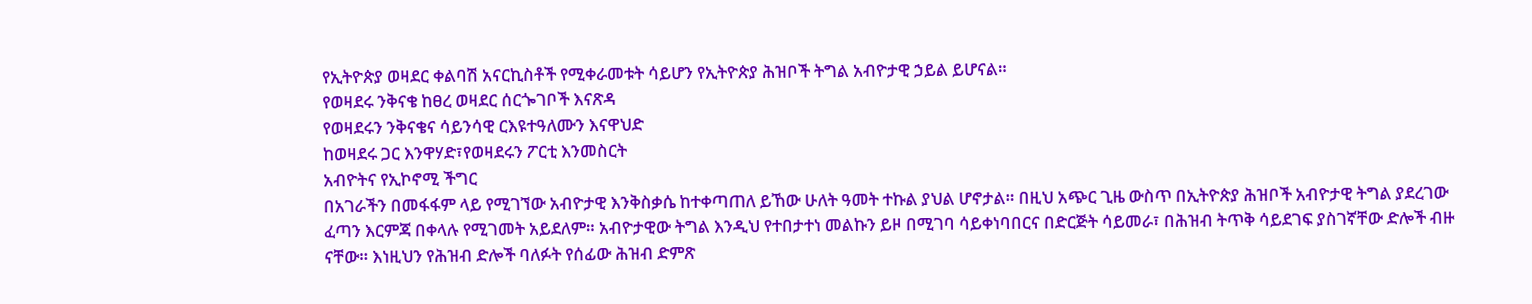የኢትዮጵያ ወዛደር ቀልባሽ አናርኪስቶች የሚቀራመቱት ሳይሆን የኢትዮጵያ ሕዝቦች ትግል አብዮታዊ ኃይል ይሆናል።
የወዛደሩ ንቅናቄ ከፀረ ወዛደር ሰርጐገቦች እናጽዳ
የወዛደሩን ንቅናቄና ሳይንሳዊ ርእዩተዓለሙን እናዋህድ
ከወዛደሩ ጋር እንዋሃድ፣የወዛደሩን ፖርቲ እንመስርት
አብዮትና የኢኮኖሚ ችግር
በአገራችን በመፋፋም ላይ የሚገኘው አብዮታዊ እንቅስቃሴ ከተቀጣጠለ ይኸው ሁለት ዓመት ተኩል ያህል ሆኖታል። በዚህ አጭር ጊዜ ውስጥ በኢትዮጵያ ሕዝቦች አብዮታዊ ትግል ያደረገው ፈጣን እርምጃ በቀላሉ የሚገመት አይደለም። አብዮታዊው ትግል እንዲህ የተበታተነ መልኩን ይዞ በሚገባ ሳይቀነባበርና በድርጅት ሳይመራ፣ በሕዝብ ትጥቅ ሳይደገፍ ያስገኛቸው ድሎች ብዙ ናቸው። እነዚህን የሕዝብ ድሎች ባለፉት የሰፊው ሕዝብ ድምጽ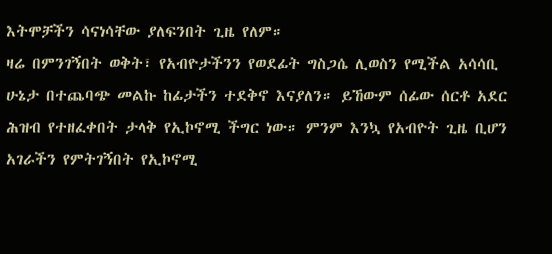እትሞቻችን ሳናነሳቸው ያለፍንበት ጊዜ የለም።
ዛሬ በምንገኝበት ወቅት፣ የአብዮታችንን የወደፊት ግስጋሴ ሊወስን የሚችል አሳሳቢ ሁኔታ በተጨባጭ መልኩ ከፊታችን ተደቅኖ እናያለን። ይኸውም ሰፊው ሰርቶ አደር ሕዝብ የተዘፈቀበት ታላቅ የኢኮኖሚ ችግር ነው። ምንም እንኳ የአብዮት ጊዜ ቢሆን አገራችን የምትገኝበት የኢኮኖሚ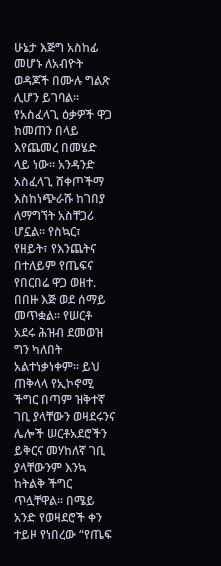ሁኔታ እጅግ አስከፊ መሆኑ ለአብዮት ወዳጆች በሙሉ ግልጽ ሊሆን ይገባል። የአስፈላጊ ዕቃዎች ዋጋ ከመጠን በላይ እየጨመረ በመሄድ ላይ ነው። አንዳንድ አስፈላጊ ሸቀጦችማ እስከነጭራሹ ከገበያ ለማግኘት አስቸጋሪ ሆኗል። የስኳር፣ የዘይት፣ የእንጨትና በተለይም የጤፍና የበርበሬ ዋጋ ወዘተ. በበዙ እጅ ወደ ሰማይ መጥቋል። የሠርቶ አደሩ ሕዝብ ደመወዝ ግን ካለበት አልተነቃነቀም። ይህ ጠቅላላ የኢኮኖሚ ችግር በጣም ዝቅተኛ ገቢ ያላቸውን ወዛደሩንና ሌሎች ሠርቶአደሮችን ይቅርና መሃከለኛ ገቢ ያላቸውንም እንኳ ከትልቅ ችግር ጥሏቸዋል። በሜይ አንድ የወዛደሮች ቀን ተይዞ የነበረው “የጤፍ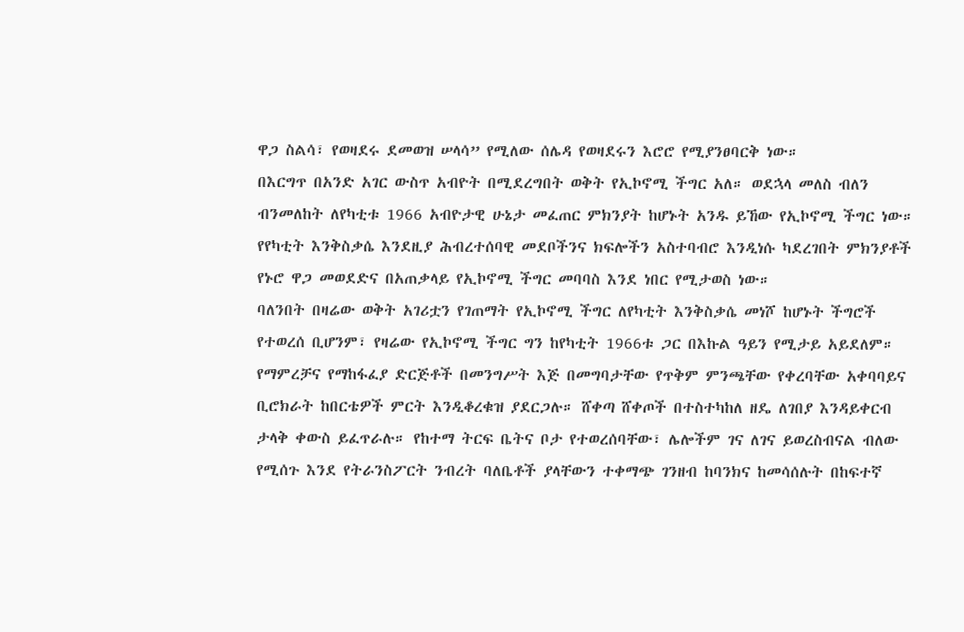ዋጋ ስልሳ፣ የወዛደሩ ደመወዝ ሠላሳ” የሚለው ሰሌዳ የወዛደሩን እሮሮ የሚያንፀባርቅ ነው።
በእርግጥ በአንድ አገር ውስጥ አብዮት በሚደረግበት ወቅት የኢኮኖሚ ችግር አለ። ወደኋላ መለስ ብለን ብንመለከት ለየካቲቱ 1966 አብዮታዊ ሁኔታ መፈጠር ምክንያት ከሆኑት አንዱ ይኸው የኢኮኖሚ ችግር ነው። የየካቲት እንቅስቃሴ እንደዚያ ሕብረተሰባዊ መደቦችንና ክፍሎችን አስተባብሮ እንዲነሱ ካደረገበት ምክንያቶች የኑሮ ዋጋ መወደድና በአጠቃላይ የኢኮኖሚ ችግር መባባስ እንደ ነበር የሚታወስ ነው።
ባለንበት በዛሬው ወቅት አገሪቷን የገጠማት የኢኮኖሚ ችግር ለየካቲት እንቅስቃሴ መነሾ ከሆኑት ችግሮች የተወረሰ ቢሆንም፣ የዛሬው የኢኮኖሚ ችግር ግን ከየካቲት 1966ቱ ጋር በእኩል ዓይን የሚታይ አይደለም። የማምረቻና የማከፋፈያ ድርጅቶች በመንግሥት እጅ በመግባታቸው የጥቅም ምንጫቸው የቀረባቸው አቀባባይና ቢሮክራት ከበርቴዎች ምርት እንዲቆረቁዝ ያደርጋሉ። ሸቀጣ ሸቀጦች በተስተካከለ ዘዴ ለገበያ እንዳይቀርብ ታላቅ ቀውስ ይፈጥራሉ። የከተማ ትርፍ ቤትና ቦታ የተወረሰባቸው፣ ሌሎችም ገና ለገና ይወረስብናል ብለው የሚሰጉ እንደ የትራንስፖርት ንብረት ባለቤቶች ያላቸውን ተቀማጭ ገንዘብ ከባንክና ከመሳሰሉት በከፍተኛ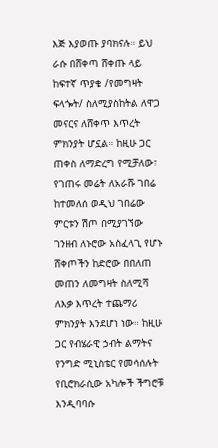እጅ እያወጡ ያባክናሉ። ይህ ራሱ በሸቀጣ ሸቀጡ ላይ ከፍተኛ ጥያቄ /የመግዛት ፍላጐት/ ስለሚያስከትል ለዋጋ መናርና ለሸቀጥ እጥረት ምክንያት ሆኗል። ከዚሁ ጋር ጠቀስ ለማድረግ የሚቻለው፣ የገጠሩ መሬት ለአራሹ ገበሬ ከተመለሰ ወዲህ ገበሬው ምርቱን ሽጦ በሚያገኘው ገንዘብ ለኑሮው አስፈላጊ የሆኑ ሸቀጦችን ከድሮው በበለጠ መጠን ለመግዛት ስለሚሻ ለእቃ እጥረት ተጨማሪ ምክንያት እንደሆነ ነው። ከዚሁ ጋር የብሄራዊ ኃብት ልማትና የንግድ ሚኒስቴር የመሳሰሉት የቢሮክራሲው አካሎች ችግሮቹ እንዲባባሱ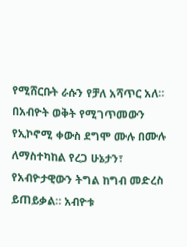የሚሸርቡት ራሱን የቻለ አሻጥር አለ።
በአብዮት ወቅት የሚገጥመውን የኢኮኖሚ ቀውስ ደግሞ ሙሉ በሙሉ ለማስተካከል የረጋ ሁኔታን፣ የአብዮታዊውን ትግል ከግብ መድረስ ይጠይቃል። አብዮቱ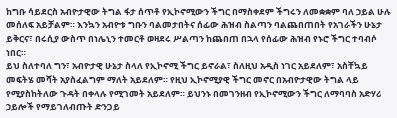ከግቡ ሳይደርስ አብዮታዊው ትግል ፋታ ሰጥቶ የኢኮኖሚውን ችግር በማስቀደም ችግሩን ለመቋቋም ባለ ኃይል ሁሉ መሰለፍ አይቻልም። እንኳን አብዮቱ ግቡን ባልመታበትና ሰፊው ሕዝብ ስልጣን ባልጨበጠበት የአገራችን ሁኔታ ይቅርና፣ በሩሲያ ውስጥ በነሌኒን ተመርቶ ወዛደሩ ሥልጣን ከጨበጠ በኋላ የሰፊው ሕዝብ የኑሮ ችግር ተባብሶ ነበር።
ይህ ስለተባለ ግን፣ አብዮታዊ ሁኔታ ስላለ የኢኮኖሚ ችግር ይኖራል፣ ስለዚህ አዲስ ነገር አይደለም፣ አስቸኳይ መፍትሄ መሻት አያስፈልግም ማለት አይደለም። የዚህ ኢኮኖሚያዊ ችግር መኖር በአብዮታዊው ትግል ላይ የሚያስከትለው ጉዳት በቀላሉ የሚገመት አይደለም። ይህንኑ በመገንዘብ የኢኮኖሚውን ችግር ለማባባስ አድሃሪ ኃይሎች የማይገለብጡት ድንጋይ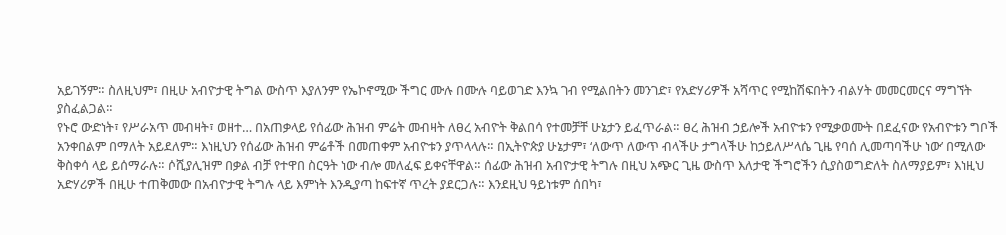አይገኝም። ስለዚህም፣ በዚሁ አብዮታዊ ትግል ውስጥ እያለንም የኤኮኖሚው ችግር ሙሉ በሙሉ ባይወገድ እንኳ ገብ የሚልበትን መንገድ፣ የአድሃሪዎች አሻጥር የሚከሽፍበትን ብልሃት መመርመርና ማግኘት ያስፈልጋል።
የኑሮ ውድነት፣ የሥራአጥ መብዛት፣ ወዘተ… በአጠቃላይ የሰፊው ሕዝብ ምሬት መብዛት ለፀረ አብዮት ቅልበሳ የተመቻቸ ሁኔታን ይፈጥራል። ፀረ ሕዝብ ኃይሎች አብዮቱን የሚቃወሙት በደፈናው የአብዮቱን ግቦች አንቀበልም በማለት አይደለም። እነዚህን የሰፊው ሕዝብ ምሬቶች በመጠቀም አብዮቱን ያጥላላሉ። በኢትዮጵያ ሁኔታም፣ ‘ለውጥ ለውጥ ብላችሁ ታግላችሁ ከኃይለሥላሴ ጊዜ የባሰ ሊመጣባችሁ ነው’ በሚለው ቅስቀሳ ላይ ይሰማራሉ። ሶሺያሊዝም በቃል ብቻ የተዋበ ስርዓት ነው ብሎ መለፈፍ ይቀናቸዋል። ሰፊው ሕዝብ አብዮታዊ ትግሉ በዚህ አጭር ጊዜ ውስጥ እለታዊ ችግሮችን ሲያስወግድለት ስለማያይም፣ እነዚህ አድሃሪዎች በዚሁ ተጠቅመው በአብዮታዊ ትግሉ ላይ እምነት እንዲያጣ ከፍተኛ ጥረት ያደርጋሉ። እንደዚህ ዓይነቱም ሰበካ፣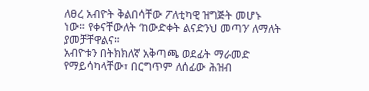ለፀረ አብዮት ቅልበሳቸው ፖለቲካዊ ዝግጅት መሆኑ ነው። የቀናቸውለት ‘ከውድቀት ልናድንህ መጣን’ ለማለት ያመቻቸዋልና።
አብዮቱን በትክክለኛ አቅጣጫ ወደፊት ማራመድ የማይሳካላቸው፣ በርግጥም ለሰፊው ሕዝብ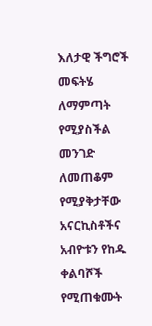እለታዊ ችግሮች መፍትሄ ለማምጣት የሚያስችል መንገድ ለመጠቆም የሚያቅታቸው አናርኪስቶችና አብዮቱን የከዱ ቀልባሾች የሚጠቁሙት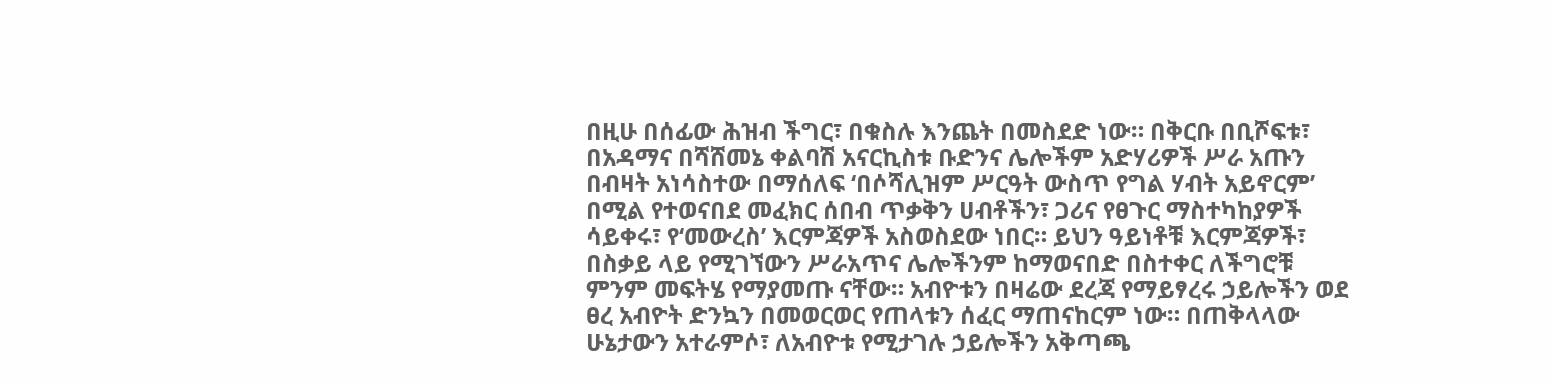በዚሁ በሰፊው ሕዝብ ችግር፣ በቁስሉ እንጨት በመስደድ ነው። በቅርቡ በቢሾፍቱ፣ በአዳማና በሻሸመኔ ቀልባሽ አናርኪስቱ ቡድንና ሌሎችም አድሃሪዎች ሥራ አጡን በብዛት አነሳስተው በማሰለፍ ‘በሶሻሊዝም ሥርዓት ውስጥ የግል ሃብት አይኖርም’ በሚል የተወናበደ መፈክር ሰበብ ጥቃቅን ሀብቶችን፣ ጋሪና የፀጉር ማስተካከያዎች ሳይቀሩ፣ የ‘መውረስ’ እርምጃዎች አስወስደው ነበር። ይህን ዓይነቶቹ እርምጃዎች፣ በስቃይ ላይ የሚገኘውን ሥራአጥና ሌሎችንም ከማወናበድ በስተቀር ለችግሮቹ ምንም መፍትሄ የማያመጡ ናቸው። አብዮቱን በዛሬው ደረጃ የማይፃረሩ ኃይሎችን ወደ ፀረ አብዮት ድንኳን በመወርወር የጠላቱን ሰፈር ማጠናከርም ነው። በጠቅላላው ሁኔታውን አተራምሶ፣ ለአብዮቱ የሚታገሉ ኃይሎችን አቅጣጫ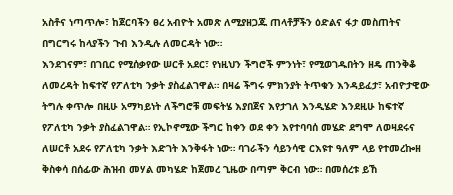አስቶና ነጣጥሎ፣ ከጀርባችን ፀረ አብዮት አመጽ ለሚያዘጋጁ ጠላቶቻችን ዕድልና ፋታ መስጠትና በግርግሩ ከላያችን ጉብ እንዲሉ ለመርዳት ነው።
እንደገናም፣ በገቢር የሚሰቃየው ሠርቶ አደር፣ የነዚህን ችግሮች ምንነት፣ የሚወገዱበትን ዘዴ ጠንቅቆ ለመረዳት ከፍተኛ የፖለቲካ ንቃት ያስፈልገዋል። በዛሬ ችግሩ ምክንያት ትጥቁን እንዳይፈታ፣ አብዮታዊው ትግሉ ቀጥሎ በዚሁ አማካይነት ለችግሮቹ መፍትሄ እያበጀና እየታገለ እንዲሄድ እንደዚሁ ከፍተኛ የፖለቲካ ንቃት ያስፈልገዋል። የኢኮኖሚው ችግር ከቀን ወደ ቀን እየተባባሰ መሄድ ደግሞ ለወዛደሩና ለሠርቶ አደሩ የፖለቲካ ንቃት እድገት እንቅፋት ነው። ባገራችን ሳይንሳዊ ርእዩተ ዓለም ላይ የተመረኰዘ ቅስቀሳ በሰፊው ሕዝብ መሃል መካሄድ ከጀመረ ጊዜው በጣም ቅርብ ነው። በመሰረቱ ይኸ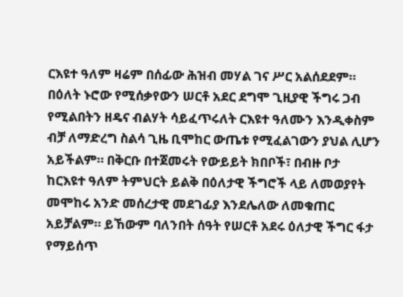ርእዩተ ዓለም ዛሬም በሰፊው ሕዝብ መሃል ገና ሥር አልሰደደም። በዕለት ኑሮው የሚሰቃየውን ሠርቶ አደር ደግሞ ጊዚያዊ ችግሩ ጋብ የሚልበትን ዘዴና ብልሃት ሳይፈጥሩለት ርእዩተ ዓለሙን እንዲቀስም ብቻ ለማድረግ ስልሳ ጊዜ ቢሞከር ውጤቱ የሚፈልገውን ያህል ሊሆን አይችልም። በቅርቡ በተጀመሩት የውይይት ክበቦች፣ በብዙ ቦታ ከርእዩተ ዓለም ትምህርት ይልቅ በዕለታዊ ችግሮች ላይ ለመወያየት መሞከሩ አንድ መሰረታዊ መደገፊያ እንደሌለው ለመቁጠር አይቻልም። ይኸውም ባለንበት ሰዓት የሠርቶ አደሩ ዕለታዊ ችግር ፋታ የማይሰጥ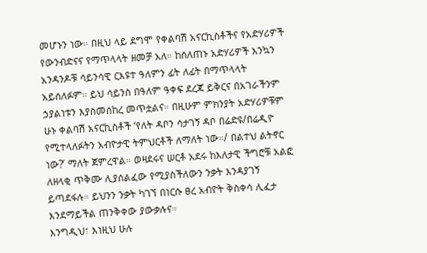መሆኑን ነው። በዚህ ላይ ደግሞ የቀልባሽ አናርኪስቶችና የአድሃሪዎች የውንብድናና የማጥላላት ዘመቻ አለ። ከሰለጠኑ አድሃሪዎች እንኳን አንዳንዶቹ ሳይንሳዊ ርእዩተ ዓለምን ፊት ለፊት በማጥላላት አይሰለፉም። ይህ ሳይንስ በዓለም ዓቀፍ ደረጃ ይቅርና በአገራችንም ኃያልነቱን እያስመሰከረ መጥቷልና። በዚሁም ምክንያት አድሃሪዎቹም ሁኑ ቀልባሽ አናርኪስቶች ‘የለት ዳቦን ሳታገኝ ዳቦ በሬድዩ/በሬዲዮ የሚተላለፉትን አብዮታዊ ትምህርቶች ለማለት ነው።/ በልተህ ልትኖር ነው?’ ማለት ጀምረዋል። ወዛደሩና ሠርቶ አደሩ ከእለታዊ ችግሮቹ አልፎ ለዘላቂ ጥቅሙ ሊያሰልፈው የሚያስችለውን ንቃት እንዳያገኝ ይጣደፋሉ። ይህንን ንቃት ካገኘ በነርሱ ፀረ አብዮት ቅስቀሳ ሊፈታ እንደማይችል ጠንቅቀው ያውቃሉና።
እንግዲህ፣ እነዚህ ሁሉ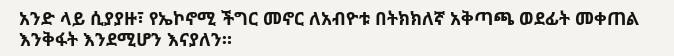አንድ ላይ ሲያያዙ፣ የኤኮኖሚ ችግር መኖር ለአብዮቱ በትክክለኛ አቅጣጫ ወደፊት መቀጠል እንቅፋት እንደሚሆን እናያለን።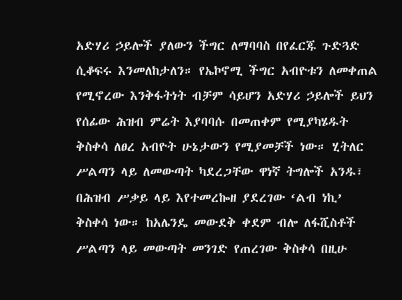አድሃሪ ኃይሎች ያለውን ችግር ለማባባስ በየፈርጁ ጉድጓድ ሲቆፍሩ እንመለከታለን። የኤኮኖሚ ችግር አብዮቱን ለመቀጠል የሚኖረው እንቅፋትነት ብቻም ሳይሆን አድሃሪ ኃይሎች ይህን የሰፊው ሕዝብ ምሬት እያባባሱ በመጠቀም የሚያካሄዱት ቅስቀሳ ለፀረ አብዮት ሁኔታውን የሚያመቻች ነው። ሂትለር ሥልጣን ላይ ለመውጣት ካደረጋቸው ዋነኛ ትግሎች አንዱ፣ በሕዝብ ሥቃይ ላይ እየተመረኰዘ ያደረገው ‘ልብ ነኪ’ ቅስቀሳ ነው። ከአሌንዴ መውደቅ ቀደም ብሎ ለፋሺስቶች ሥልጣን ላይ መውጣት መንገድ የጠረገው ቅስቀሳ በዚሁ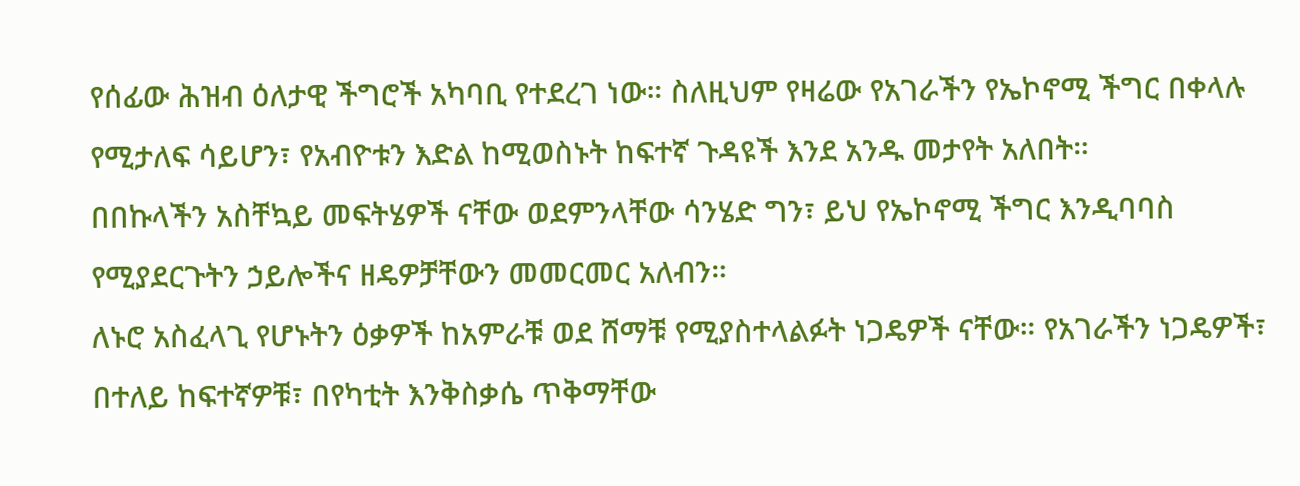የሰፊው ሕዝብ ዕለታዊ ችግሮች አካባቢ የተደረገ ነው። ስለዚህም የዛሬው የአገራችን የኤኮኖሚ ችግር በቀላሉ የሚታለፍ ሳይሆን፣ የአብዮቱን እድል ከሚወስኑት ከፍተኛ ጉዳዩች እንደ አንዱ መታየት አለበት።
በበኩላችን አስቸኳይ መፍትሄዎች ናቸው ወደምንላቸው ሳንሄድ ግን፣ ይህ የኤኮኖሚ ችግር እንዲባባስ የሚያደርጉትን ኃይሎችና ዘዴዎቻቸውን መመርመር አለብን።
ለኑሮ አስፈላጊ የሆኑትን ዕቃዎች ከአምራቹ ወደ ሸማቹ የሚያስተላልፉት ነጋዴዎች ናቸው። የአገራችን ነጋዴዎች፣ በተለይ ከፍተኛዎቹ፣ በየካቲት እንቅስቃሴ ጥቅማቸው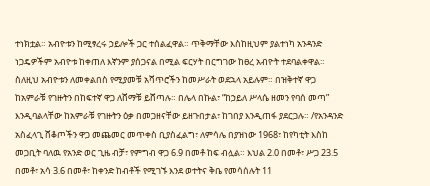ተነክቷል። አብዮቱን ከሚፃረሩ ኃይሎች ጋር ተሰልፈዋል። ጥቅማቸው እስከዚህም ያልተነካ አንዳንድ ነጋዴዎችም አብዮቱ ከቀጠለ እኛንም ያሰጋናል በሚል ፍርሃት በርግገው ከፀረ አብዮት ተደባልቀዋል። ስለዚህ አብዮቱን ለመቀልበስ የሚያመቹ አሻጥሮችን ከመሥራት ወደኋላ አይሉም። በዝቅተኛ ዋጋ ከአምራቹ የገዙትን በከፍተኛ ዋጋ ለሸማቹ ይሸጣሉ። በሌላ በኩል፣ “ከኃይለ ሥላሴ ዘመን የባሰ መጣ” እንዲባልላቸው ከአምራቹ የገዙትን ዕቃ በመጋዘናቸው ይዘጉበታል፣ ከገበያ እንዲጠፋ ያደርጋሉ። /የአንዳንድ አስፈላጊ ሸቆጦችን ዋጋ መጨመር መጥቀስ ቢያስፈልግ፣ ለምሳሌ በያዝነው 1968፣ ከየካቲት እስከ መጋቢት ባለዉ የአንድ ወር ጊዜ ብቻ፣ የምግብ ዋጋ 6.9 በመቶ ከፍ ብሏል። እህል 2.0 በመቶ፣ ሥጋ 23.5 በመቶ፣ አሳ 3.6 በመቶ፣ ከቀንድ ከብቶች የሚገኙ እንደ ወተትና ቅቤ የመሳሰሉት 11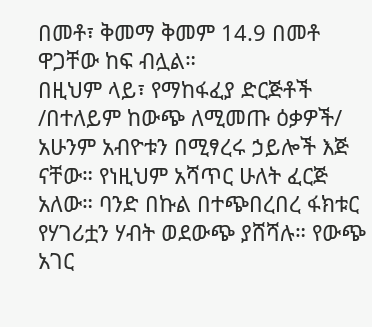በመቶ፣ ቅመማ ቅመም 14.9 በመቶ ዋጋቸው ከፍ ብሏል።
በዚህም ላይ፣ የማከፋፈያ ድርጅቶች /በተለይም ከውጭ ለሚመጡ ዕቃዎች/ አሁንም አብዮቱን በሚፃረሩ ኃይሎች እጅ ናቸው። የነዚህም አሻጥር ሁለት ፈርጅ አለው። ባንድ በኩል በተጭበረበረ ፋክቱር የሃገሪቷን ሃብት ወደውጭ ያሸሻሉ። የውጭ አገር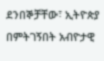ደንበኞቻቸው፣ ኢትዮጵያ በምትገኝበት አብዮታዊ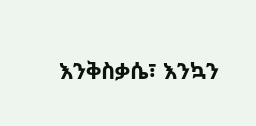እንቅስቃሴ፣ እንኳን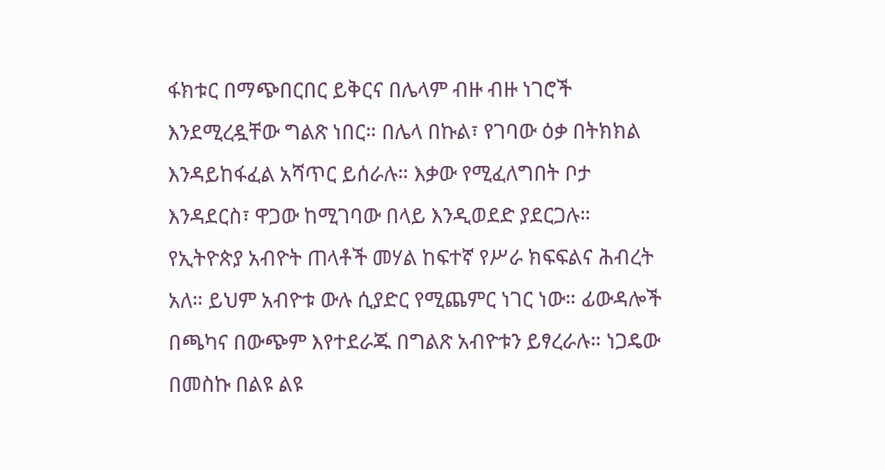ፋክቱር በማጭበርበር ይቅርና በሌላም ብዙ ብዙ ነገሮች እንደሚረዷቸው ግልጽ ነበር። በሌላ በኩል፣ የገባው ዕቃ በትክክል እንዳይከፋፈል አሻጥር ይሰራሉ። እቃው የሚፈለግበት ቦታ እንዳደርስ፣ ዋጋው ከሚገባው በላይ እንዲወደድ ያደርጋሉ።
የኢትዮጵያ አብዮት ጠላቶች መሃል ከፍተኛ የሥራ ክፍፍልና ሕብረት አለ። ይህም አብዮቱ ውሉ ሲያድር የሚጨምር ነገር ነው። ፊውዳሎች በጫካና በውጭም እየተደራጁ በግልጽ አብዮቱን ይፃረራሉ። ነጋዴው በመስኩ በልዩ ልዩ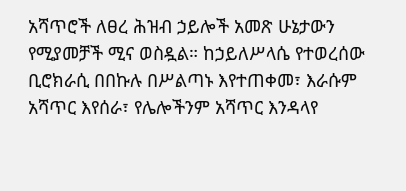አሻጥሮች ለፀረ ሕዝብ ኃይሎች አመጽ ሁኔታውን የሚያመቻች ሚና ወስዷል። ከኃይለሥላሴ የተወረሰው ቢሮክራሲ በበኩሉ በሥልጣኑ እየተጠቀመ፣ እራሱም አሻጥር እየሰራ፣ የሌሎችንም አሻጥር እንዳላየ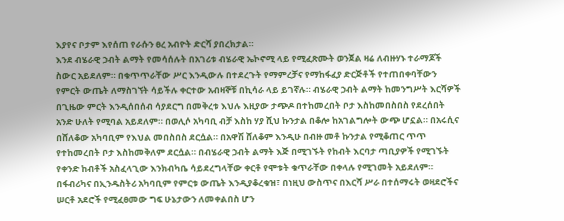እያየና ቦታም እየሰጠ የራሱን ፀረ አብዮት ድርሻ ያበረክታል።
እንደ ብሄራዊ ኃብት ልማት የመሳሰሉት በአገሪቱ ብሄራዊ ኤኮኖሚ ላይ የሚፈጽሙት ወንጀል ዛሬ ለብዙሃኑ ተራማጆች ስውር አይደለም። በቁጥጥራቸው ሥር እንዲውሉ በተደረጉት የማምረቻና የማከፋፈያ ድርጅቶች የተጠበቀባቸውን የምርት ውጤት ለማስገኘት ሳይችሉ ቀርተው አብዛኞቹ በኪሳራ ላይ ይገኛሉ። ብሄራዊ ኃብት ልማት ከመንግሥት እርሻዎች በጊዜው ምርት እንዲሰበሰብ ሳያደርግ በመቅረቱ እህሉ እዚያው ታጭዶ በተከመረበት ቦታ እስከመበስበስ የደረሰበት አንድ ሁለት የሚባል አይደለም። በወሊሶ አካባቢ ብቻ እስከ ሃያ ሺህ ኩንታል በቆሎ ከአገልግሎት ውጭ ሆኗል። በአሩሲና በሸለቆው አካባቢም የእህል መበስበስ ደርሷል። በአዋሽ ሸለቆም እንዲሁ በብዙ መቶ ኩንታል የሚቆጠር ጥጥ የተከመረበት ቦታ እስከመቅለም ደርሷል። በብሄራዊ ኃብት ልማት እጅ በሚገኙት የከብት እርባታ ጣቢያዎች የሚገኙት የቀንድ ከብቶች አስፈላጊው እንክብካቤ ሳይደረግላቸው ቀርቶ የሞቱት ቁጥራቸው በቀላሉ የሚገመት አይደለም። በፋብሪካና በኢንዱስትሪ አካባቢም የምርቱ ውጤት እንዲያቆረቁዝ፣ በነዚህ ውስጥና በእርሻ ሥራ በተሰማሩት ወዛደሮችና ሠርቶ አደሮች የሚፈፀመው ግፍ ሁኔታውን ለመቀልበስ ሆን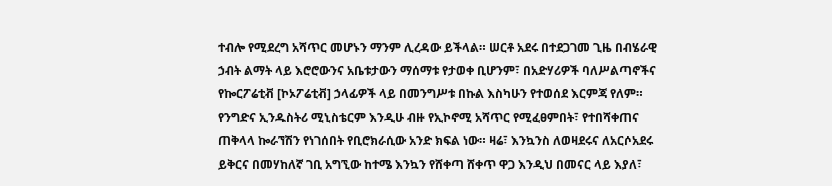ተብሎ የሚደረግ አሻጥር መሆኑን ማንም ሊረዳው ይችላል። ሠርቶ አደሩ በተደጋገመ ጊዜ በብሄራዊ ኃብት ልማት ላይ እሮሮውንና አቤቱታውን ማሰማቱ የታወቀ ቢሆንም፣ በአድሃሪዎች ባለሥልጣኖችና የኰርፖሬቲቭ [ኮኦፖሬቲቭ] ኃላፊዎች ላይ በመንግሥቱ በኩል እስካሁን የተወሰደ እርምጃ የለም።
የንግድና ኢንዱስትሪ ሚኒስቴርም እንዲሁ ብዙ የኢኮኖሚ አሻጥር የሚፈፀምበት፣ የተበሻቀጠና ጠቅላላ ኰራኘሽን የነገሰበት የቢሮክራሲው አንድ ክፍል ነው። ዛሬ፣ እንኳንስ ለወዛደሩና ለአርሶአደሩ ይቅርና በመሃከለኛ ገቢ አግኚው ከተሜ እንኳን የሸቀጣ ሸቀጥ ዋጋ እንዲህ በመናር ላይ እያለ፣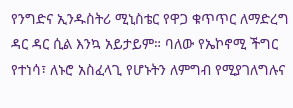የንግድና ኢንዱስትሪ ሚኒስቴር የዋጋ ቁጥጥር ለማድረግ ዳር ዳር ሲል እንኳ አይታይም። ባለው የኤኮኖሚ ችግር የተነሳ፣ ለኑሮ አስፈላጊ የሆኑትን ለምግብ የሚያገለግሉና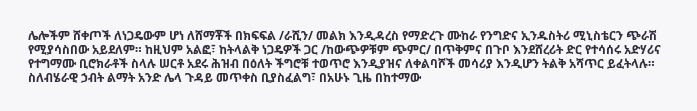ሌሎችም ሸቀጦች ለነጋዴውም ሆነ ለሸማቾች በክፍፍል /ራሺን/ መልክ እንዲዳረስ የማድረጉ ሙከራ የንግድና ኢንዱስትሪ ሚኒስቴርን ጭራሽ የሚያሳስበው አይደለም። ከዚህም አልፎ፣ ከትላልቅ ነጋዴዎች ጋር /ከውጭዎቹም ጭምር/ በጥቅምና በጉቦ እንደሸረሪት ድር የተሳሰሩ አድሃሪና የተግማሙ ቢሮክራቶች ስላሉ ሠርቶ አደሩ ሕዝብ በዕለት ችግሮቹ ተወጥሮ እንዲያዝና ለቀልባሾች መሳሪያ እንዲሆን ትልቅ አሻጥር ይፈትላሉ።
ስለብሄራዊ ኃብት ልማት አንድ ሌላ ጉዳይ መጥቀስ ቢያስፈልግ፣ በአሁኑ ጊዜ በከተማው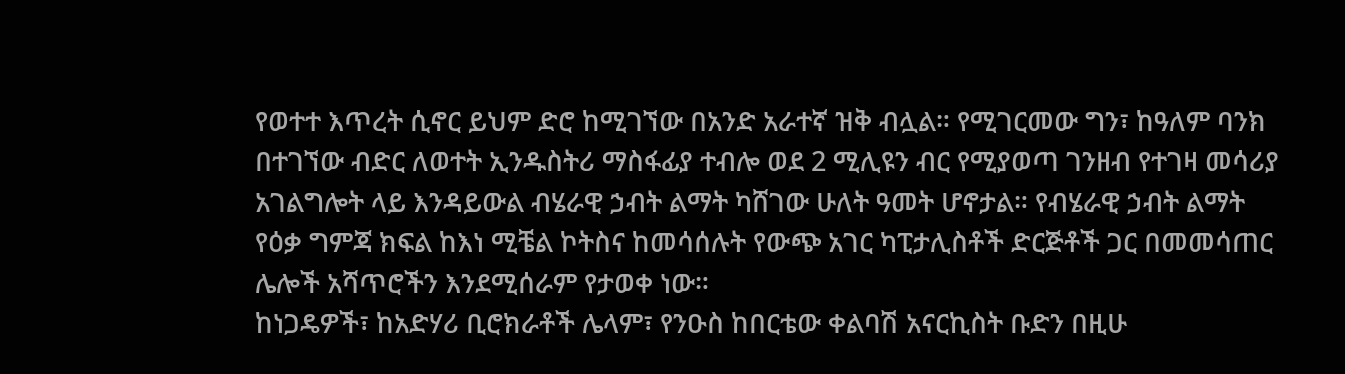የወተተ እጥረት ሲኖር ይህም ድሮ ከሚገኘው በአንድ አራተኛ ዝቅ ብሏል። የሚገርመው ግን፣ ከዓለም ባንክ በተገኘው ብድር ለወተት ኢንዱስትሪ ማስፋፊያ ተብሎ ወደ 2 ሚሊዩን ብር የሚያወጣ ገንዘብ የተገዛ መሳሪያ አገልግሎት ላይ እንዳይውል ብሄራዊ ኃብት ልማት ካሸገው ሁለት ዓመት ሆኖታል። የብሄራዊ ኃብት ልማት የዕቃ ግምጃ ክፍል ከእነ ሚቼል ኮትስና ከመሳሰሉት የውጭ አገር ካፒታሊስቶች ድርጅቶች ጋር በመመሳጠር ሌሎች አሻጥሮችን እንደሚሰራም የታወቀ ነው።
ከነጋዴዎች፣ ከአድሃሪ ቢሮክራቶች ሌላም፣ የንዑስ ከበርቴው ቀልባሽ አናርኪስት ቡድን በዚሁ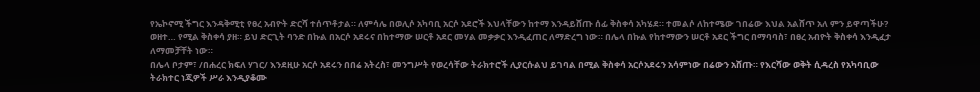የኤኮኖሚ ችግር እንዳቅሚቲ የፀረ አብዮት ድርሻ ተሰጥቶታል። ለምሳሌ በወሊሶ አካባቢ አርሶ አደሮች እህላቸውን ከተማ እንዳይሸጡ ሰፊ ቅስቀሳ አካሄደ። ተመልሶ ለከተሜው ገበሬው እህል አልሸጥ አለ ምን ይዋጣችሁ? ወዘተ… የሚል ቅስቀሳ ያዘ። ይህ ድርጊት ባንድ በኩል በአርሶ አደሩና በከተማው ሠርቶ አደር መሃል መቃቃር እንዲፈጠር ለማድረግ ነው። በሌላ በኩል የከተማውን ሠርቶ አደር ችግር በማባባስ፣ በፀረ አብዮት ቅስቀሳ እንዲፈታ ለማመቻቸት ነው።
በሌላ ቦታም፣ /በሐረር ክፍለ ሃገር/ እንደዚሁ አርሶ አደሩን በበሬ አትረስ፣ መንግሥት የወረሳቸው ትራክተሮች ሊያርሱልህ ይገባል በሚል ቅስቀሳ አርሶአደሩን አሳምነው በሬውን አሸጡ። የእርሻው ወቅት ሲዳረስ የአካባቢው ትራክተር ነጂዎች ሥራ እንዲያቆሙ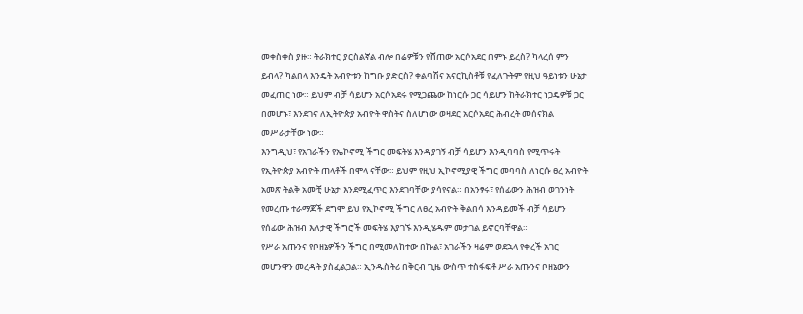መቀስቀስ ያዙ። ትራክተር ያርስልኛል ብሎ በሬዎቹን የሸጠው አርሶአደር በምኑ ይረስ? ካላረሰ ምን ይብላ? ካልበላ እንዴት አብዮቱን ከግቡ ያድርስ? ቀልባሽና አናርኪስቶቹ የፈለጉትም የዚህ ዓይነቱን ሁኔታ መፈጠር ነው። ይህም ብቻ ሳይሆን አርሶአደሩ የሚጋጨው ከነርሱ ጋር ሳይሆን ከትራክተር ነጋዴዎቹ ጋር በመሆኑ፣ እንደገና ለኢትዮጵያ አብዮት ዋስትና ስለሆነው ወዛደር አርሶአደር ሕብረት መሰናክል መሥራታቸው ነው።
እንግዲህ፣ የአገራችን የኤኮኖሚ ችግር መፍትሄ እንዳያገኝ ብቻ ሳይሆን እንዲባባስ የሚጥሩት የኢትዮጵያ አብዮት ጠላቶች በሞላ ናቸው። ይህም የዚህ ኢኮኖሚያዊ ችግር መባባስ ለነርሱ ፀረ አብዮት አመጽ ትልቅ አመቺ ሁኔታ እንደሚፈጥር እንደገባቸው ያሳየናል። በአንፃሩ፣ የሰፊውን ሕዝብ ወገንነት የመረጡ ተራማጆች ደግሞ ይህ የኢኮኖሚ ችግር ለፀረ አብዮት ቅልበሳ እንዳይመች ብቻ ሳይሆን የሰፊው ሕዝብ እለታዊ ችግሮች መፍትሄ እያገኙ እንዲሄዱም መታገል ይኖርባቸዋል።
የሥራ አጡንና የቦዘኔዎችን ችግር በሚመለከተው በኩል፣ አገራችን ዛሬም ወደኋላ የቀረች አገር መሆንዋን መረዳት ያስፈልጋል። ኢንዱስትሪ በቅርብ ጊዜ ውስጥ ተስፋፍቶ ሥራ አጡንና ቦዘኔውን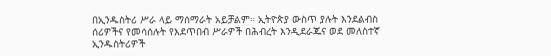በኢንዱስትሪ ሥራ ላይ ማሰማራት አይቻልም። ኢትዮጵያ ውስጥ ያሉት እንደልብስ ሰሪዎችና የመሳሰሉት የእደጥበብ ሥራዎች በሕብረት እንዲደራጁና ወደ መለስተኛ ኢንዱስትሪዎች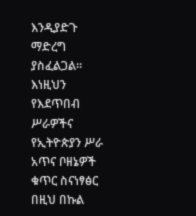እንዲያድጉ ማድረግ ያስፈልጋል። እነዚህን የእደጥበብ ሥራዎችና የኢትዮጵያን ሥራ አጥና ቦዘኔዎች ቁጥር ስናነፃፅር በዚህ በኩል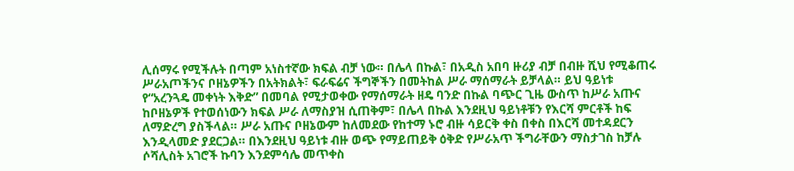ሊሰማሩ የሚችሉት በጣም አነስተኛው ክፍል ብቻ ነው። በሌላ በኩል፣ በአዲስ አበባ ዙሪያ ብቻ በብዙ ሺህ የሚቆጠሩ ሥራአጦችንና ቦዘኔዎችን በአትክልት፣ ፍራፍሬና ችግኞችን በመትከል ሥራ ማሰማራት ይቻላል። ይህ ዓይነቱ የ“አረንጓዴ መቀነት እቅድ” በመባል የሚታወቀው የማሰማራት ዘዴ ባንድ በኩል ባጭር ጊዜ ውስጥ ከሥራ አጡና ከቦዘኔዎች የተወሰነውን ክፍል ሥራ ለማስያዝ ሲጠቅም፣ በሌላ በኩል እንደዚህ ዓይነቶቹን የእርሻ ምርቶች ከፍ ለማድረግ ያስችላል። ሥራ አጡና ቦዘኔውም ከለመደው የከተማ ኑሮ ብዙ ሳይርቅ ቀስ በቀስ በእርሻ መተዳደርን እንዲላመድ ያደርጋል። በእንደዚህ ዓይነቱ ብዙ ወጭ የማይጠይቅ ዕቅድ የሥራአጥ ችግራቸውን ማስታገስ ከቻሉ ሶሻሊስት አገሮች ኩባን እንደምሳሌ መጥቀስ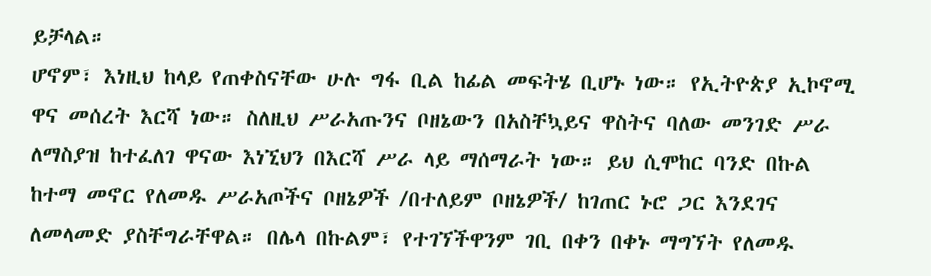ይቻላል።
ሆኖም፣ እነዚህ ከላይ የጠቀስናቸው ሁሉ ግፋ ቢል ከፊል መፍትሄ ቢሆኑ ነው። የኢትዮጵያ ኢኮኖሚ ዋና መሰረት እርሻ ነው። ስለዚህ ሥራአጡንና ቦዘኔውን በአስቸኳይና ዋስትና ባለው መንገድ ሥራ ለማስያዝ ከተፈለገ ዋናው እነኚህን በእርሻ ሥራ ላይ ማሰማራት ነው። ይህ ሲሞከር ባንድ በኩል ከተማ መኖር የለመዱ ሥራአጦችና ቦዘኔዎች /በተለይም ቦዘኔዎች/ ከገጠር ኑሮ ጋር እንደገና ለመላመድ ያስቸግራቸዋል። በሌላ በኩልም፣ የተገኘችዋንም ገቢ በቀን በቀኑ ማግኘት የለመዱ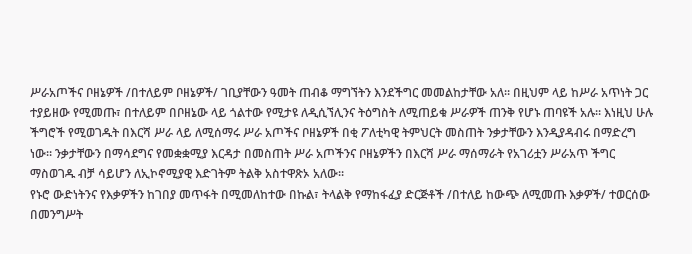ሥራአጦችና ቦዘኔዎች /በተለይም ቦዘኔዎች/ ገቢያቸውን ዓመት ጠብቆ ማግኘትን እንደችግር መመልከታቸው አለ። በዚህም ላይ ከሥራ አጥነት ጋር ተያይዘው የሚመጡ፣ በተለይም በቦዘኔው ላይ ጎልተው የሚታዩ ለዲሲኘሊንና ትዕግስት ለሚጠይቁ ሥራዎች ጠንቅ የሆኑ ጠባዩች አሉ። እነዚህ ሁሉ ችግሮች የሚወገዱት በእርሻ ሥራ ላይ ለሚሰማሩ ሥራ አጦችና ቦዘኔዎች በቂ ፖለቲካዊ ትምህርት መስጠት ንቃታቸውን እንዲያዳብሩ በማድረግ ነው። ንቃታቸውን በማሳደግና የመቋቋሚያ እርዳታ በመስጠት ሥራ አጦችንና ቦዘኔዎችን በእርሻ ሥራ ማሰማራት የአገሪቷን ሥራአጥ ችግር ማስወገዱ ብቻ ሳይሆን ለኢኮኖሚያዊ እድገትም ትልቅ አስተዋጽኦ አለው።
የኑሮ ውድነትንና የእቃዎችን ከገበያ መጥፋት በሚመለከተው በኩል፣ ትላልቅ የማከፋፈያ ድርጅቶች /በተለይ ከውጭ ለሚመጡ እቃዎች/ ተወርሰው በመንግሥት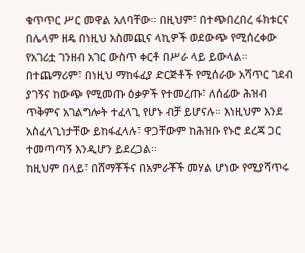ቁጥጥር ሥር መዋል አለባቸው። በዚህም፣ በተጭበረበረ ፋክቱርና በሌላም ዘዴ በነዚህ አስመጪና ላኪዎች ወደውጭ የሚሰረቀው የአገሪቷ ገንዘብ አገር ውስጥ ቀርቶ በሥራ ላይ ይውላል። በተጨማሪም፣ በነዚህ ማከፋፈያ ድርጅቶች የሚሰራው አሻጥር ገደብ ያገኝና ከውጭ የሚመጡ ዕቃዎች የተመረጡ፣ ለሰፊው ሕዝብ ጥቅምና አገልግሎት ተፈላጊ የሆኑ ብቻ ይሆናሉ። እነዚህም እንደ አስፈላጊነታቸው ይከፋፈላሉ፣ ዋጋቸውም ከሕዝቡ የኑሮ ደረጃ ጋር ተመጣጣኝ እንዲሆን ይደረጋል።
ከዚህም በላይ፣ በሸማቾችና በአምራቾች መሃል ሆነው የሚያሻጥሩ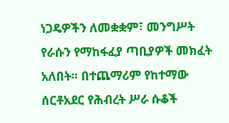ነጋዴዎችን ለመቋቋም፣ መንግሥት የራሱን የማከፋፈያ ጣቢያዎች መክፈት አለበት። በተጨማሪም የከተማው ሰርቶአደር የሕብረት ሥራ ሱቆች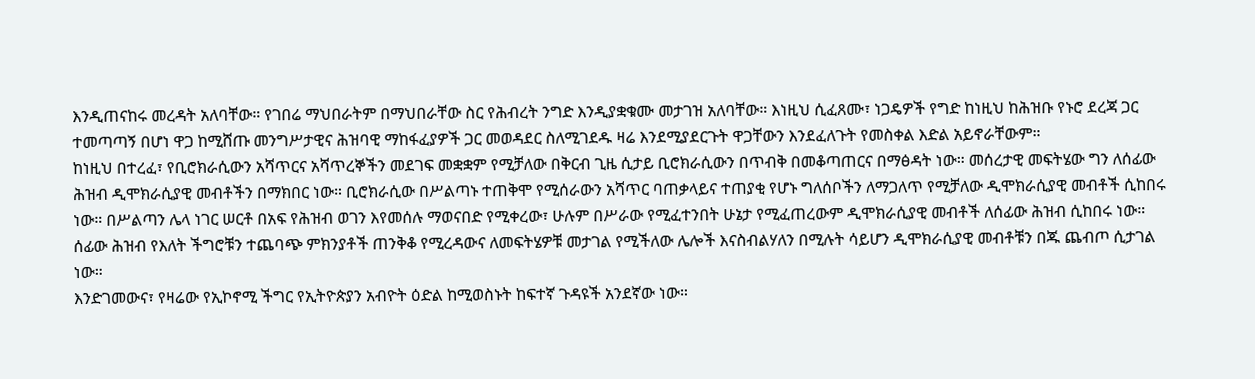እንዲጠናከሩ መረዳት አለባቸው። የገበሬ ማህበራትም በማህበራቸው ስር የሕብረት ንግድ እንዲያቋቁሙ መታገዝ አለባቸው። እነዚህ ሲፈጸሙ፣ ነጋዴዎች የግድ ከነዚህ ከሕዝቡ የኑሮ ደረጃ ጋር ተመጣጣኝ በሆነ ዋጋ ከሚሸጡ መንግሥታዊና ሕዝባዊ ማከፋፈያዎች ጋር መወዳደር ስለሚገደዱ ዛሬ እንደሚያደርጉት ዋጋቸውን እንደፈለጉት የመስቀል እድል አይኖራቸውም።
ከነዚህ በተረፈ፣ የቢሮክራሲውን አሻጥርና አሻጥረኞችን መደገፍ መቋቋም የሚቻለው በቅርብ ጊዜ ሲታይ ቢሮክራሲውን በጥብቅ በመቆጣጠርና በማፅዳት ነው። መሰረታዊ መፍትሄው ግን ለሰፊው ሕዝብ ዲሞክራሲያዊ መብቶችን በማክበር ነው። ቢሮክራሲው በሥልጣኑ ተጠቅሞ የሚሰራውን አሻጥር ባጠቃላይና ተጠያቂ የሆኑ ግለሰቦችን ለማጋለጥ የሚቻለው ዲሞክራሲያዊ መብቶች ሲከበሩ ነው። በሥልጣን ሌላ ነገር ሠርቶ በአፍ የሕዝብ ወገን እየመሰሉ ማወናበድ የሚቀረው፣ ሁሉም በሥራው የሚፈተንበት ሁኔታ የሚፈጠረውም ዲሞክራሲያዊ መብቶች ለሰፊው ሕዝብ ሲከበሩ ነው። ሰፊው ሕዝብ የእለት ችግሮቹን ተጨባጭ ምክንያቶች ጠንቅቆ የሚረዳውና ለመፍትሄዎቹ መታገል የሚችለው ሌሎች እናስብልሃለን በሚሉት ሳይሆን ዲሞክራሲያዊ መብቶቹን በጁ ጨብጦ ሲታገል ነው።
እንድገመውና፣ የዛሬው የኢኮኖሚ ችግር የኢትዮጵያን አብዮት ዕድል ከሚወስኑት ከፍተኛ ጉዳዩች አንደኛው ነው።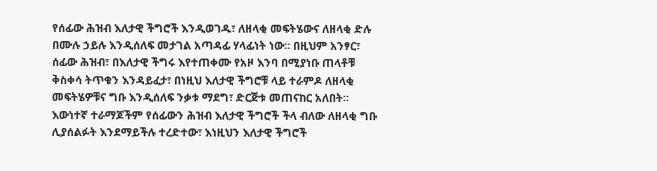የሰፊው ሕዝብ እለታዊ ችግሮች እንዲወገዱ፣ ለዘላቂ መፍትሄውና ለዘላቂ ድሉ በሙሉ ኃይሉ እንዲሰለፍ መታገል አጣዳፊ ሃላፊነት ነው። በዚህም አንፃር፣ ሰፊው ሕዝብ፣ በእለታዊ ችግሩ እየተጠቀሙ የአዞ እንባ በሚያነቡ ጠላቶቹ ቅስቀሳ ትጥቁን እንዳይፈታ፣ በነዚህ እለታዊ ችግሮቹ ላይ ተራምዶ ለዘላቂ መፍትሄዎቹና ግቡ እንዲሰለፍ ንቃቱ ማደግ፣ ድርጅቱ መጠናከር አለበት። እውነተኛ ተራማጆችም የሰፊውን ሕዝብ እለታዊ ችግሮች ችላ ብለው ለዘላቂ ግቡ ሊያሰልፉት እንደማይችሉ ተረድተው፣ እነዚህን እለታዊ ችግሮች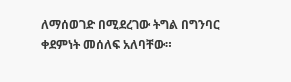ለማሰወገድ በሚደረገው ትግል በግንባር ቀደምነት መሰለፍ አለባቸው።